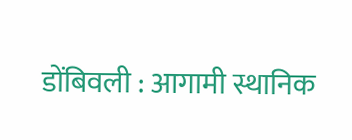डोंबिवली : आगामी स्थानिक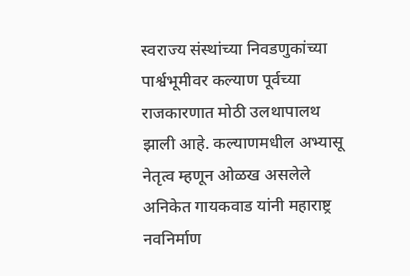स्वराज्य संस्थांच्या निवडणुकांच्या पार्श्वभूमीवर कल्याण पूर्वच्या राजकारणात मोठी उलथापालथ झाली आहे. कल्याणमधील अभ्यासू नेतृत्व म्हणून ओळख असलेले अनिकेत गायकवाड यांनी महाराष्ट्र नवनिर्माण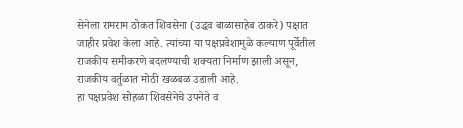सेनेला रामराम ठोकत शिवसेना (उद्धव बाळासाहेब ठाकरे) पक्षात जाहीर प्रवेश केला आहे. त्यांच्या या पक्षप्रवेशामुळे कल्याण पूर्वेतील राजकीय समीकरणे बदलण्याची शक्यता निर्माण झाली असून, राजकीय वर्तुळात मोठी खळबळ उडाली आहे.
हा पक्षप्रवेश सोहळा शिवसेनेचे उपनेते व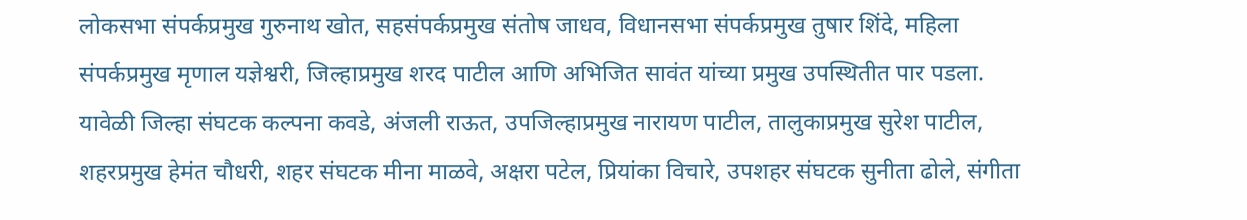लोकसभा संपर्कप्रमुख गुरुनाथ खोत, सहसंपर्कप्रमुख संतोष जाधव, विधानसभा संपर्कप्रमुख तुषार शिंदे, महिला संपर्कप्रमुख मृणाल यज्ञेश्वरी, जिल्हाप्रमुख शरद पाटील आणि अभिजित सावंत यांच्या प्रमुख उपस्थितीत पार पडला. यावेळी जिल्हा संघटक कल्पना कवडे, अंजली राऊत, उपजिल्हाप्रमुख नारायण पाटील, तालुकाप्रमुख सुरेश पाटील, शहरप्रमुख हेमंत चौधरी, शहर संघटक मीना माळवे, अक्षरा पटेल, प्रियांका विचारे, उपशहर संघटक सुनीता ढोले, संगीता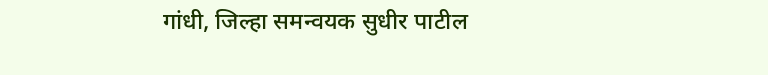गांधी, जिल्हा समन्वयक सुधीर पाटील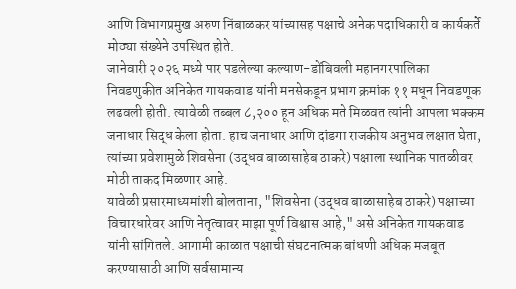आणि विभागप्रमुख अरुण निंबाळकर यांच्यासह पक्षाचे अनेक पदाधिकारी व कार्यकर्ते मोठ्या संख्येने उपस्थित होते.
जानेवारी २०२६ मध्ये पार पडलेल्या कल्याण-डोंबिवली महानगरपालिका निवडणुकीत अनिकेत गायकवाड यांनी मनसेकडून प्रभाग क्रमांक ११ मधून निवडणूक लढवली होती. त्यावेळी तब्बल ८,२०० हून अधिक मते मिळवत त्यांनी आपला भक्कम जनाधार सिद्ध केला होता. हाच जनाधार आणि दांडगा राजकीय अनुभव लक्षात घेता, त्यांच्या प्रवेशामुळे शिवसेना (उद्धव बाळासाहेब ठाकरे) पक्षाला स्थानिक पातळीवर मोठी ताकद मिळणार आहे.
यावेळी प्रसारमाध्यमांशी बोलताना, "शिवसेना (उद्धव बाळासाहेब ठाकरे) पक्षाच्या विचारधारेवर आणि नेतृत्वावर माझा पूर्ण विश्वास आहे," असे अनिकेत गायकवाड यांनी सांगितले. आगामी काळात पक्षाची संघटनात्मक बांधणी अधिक मजबूत करण्यासाठी आणि सर्वसामान्य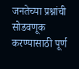जनतेच्या प्रश्नांची सोडवणूक करण्यासाठी पूर्ण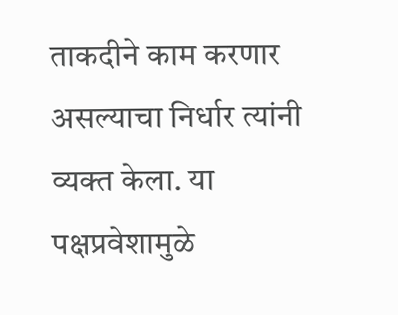ताकदीने काम करणार असल्याचा निर्धार त्यांनी व्यक्त केला. या पक्षप्रवेशामुळे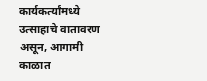कार्यकर्त्यांमध्ये उत्साहाचे वातावरण असून, आगामी काळात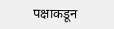पक्षाकडून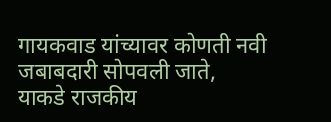गायकवाड यांच्यावर कोणती नवी जबाबदारी सोपवली जाते, याकडे राजकीय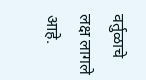वर्तुळाचे लक्ष लागले आहे.